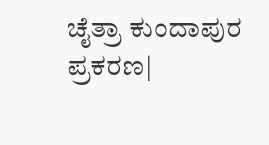ಚೈತ್ರಾ ಕುಂದಾಪುರ ಪ್ರಕರಣ|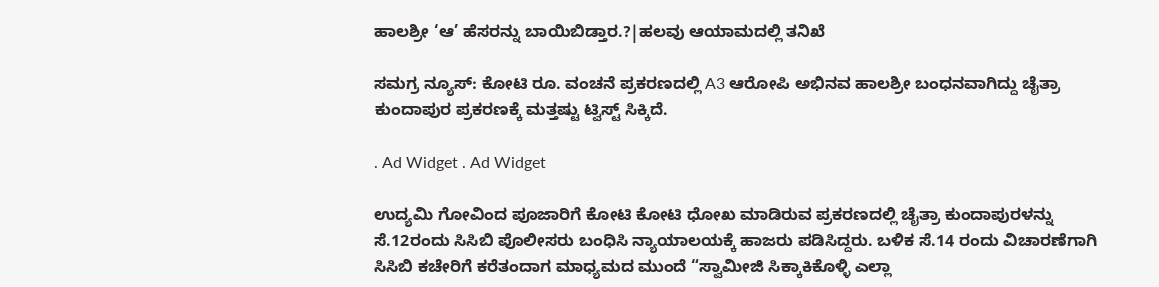ಹಾಲಶ್ರೀ ‘ಆ’ ಹೆಸರನ್ನು ಬಾಯಿಬಿಡ್ತಾರ.?|ಹಲವು ಆಯಾಮದಲ್ಲಿ ತನಿಖೆ

ಸಮಗ್ರ ನ್ಯೂಸ್: ಕೋಟಿ ರೂ. ವಂಚನೆ ಪ್ರಕರಣದಲ್ಲಿ A3 ಆರೋಪಿ ಅಭಿನವ ಹಾಲಶ್ರೀ ಬಂಧನವಾಗಿದ್ದು ಚೈತ್ರಾ ಕುಂದಾಪುರ ಪ್ರಕರಣಕ್ಕೆ ಮತ್ತಷ್ಟು ಟ್ವಿಸ್ಟ್ ಸಿಕ್ಕಿದೆ.

. Ad Widget . Ad Widget

ಉದ್ಯಮಿ ಗೋವಿಂದ ಪೂಜಾರಿಗೆ ಕೋಟಿ ಕೋಟಿ ಧೋಖ ಮಾಡಿರುವ ಪ್ರಕರಣದಲ್ಲಿ ಚೈತ್ರಾ ಕುಂದಾಪುರಳನ್ನು ಸೆ.12ರಂದು ಸಿಸಿಬಿ ಪೊಲೀಸರು ಬಂಧಿಸಿ ನ್ಯಾಯಾಲಯಕ್ಕೆ ಹಾಜರು ಪಡಿಸಿದ್ದರು. ಬಳಿಕ ಸೆ.14 ರಂದು ವಿಚಾರಣೆಗಾಗಿ ಸಿಸಿಬಿ ಕಚೇರಿಗೆ ಕರೆತಂದಾಗ ಮಾಧ್ಯಮದ ಮುಂದೆ “ಸ್ವಾಮೀಜಿ ಸಿಕ್ಕಾಕಿಕೊಳ್ಳಿ ಎಲ್ಲಾ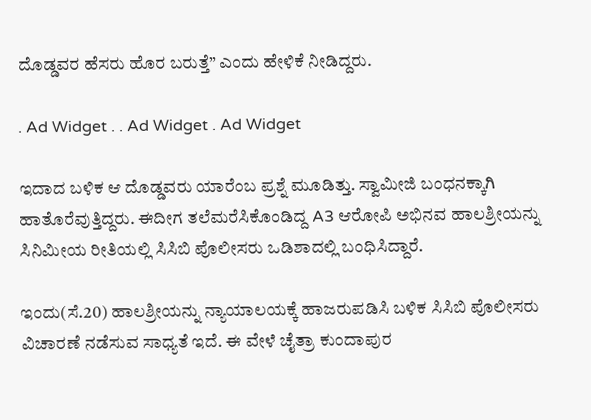ದೊಡ್ಡವರ ಹೆಸರು ಹೊರ ಬರುತ್ತೆ” ಎಂದು ಹೇಳಿಕೆ ನೀಡಿದ್ದರು.

. Ad Widget . . Ad Widget . Ad Widget

ಇದಾದ ಬಳಿಕ ಆ ದೊಡ್ಡವರು ಯಾರೆಂಬ ಪ್ರಶ್ನೆ ಮೂಡಿತ್ತು. ಸ್ವಾಮೀಜಿ ಬಂಧನಕ್ಕಾಗಿ ಹಾತೊರೆವುತ್ತಿದ್ದರು. ಈದೀಗ ತಲೆಮರೆಸಿಕೊಂಡಿದ್ದ A3 ಆರೋಪಿ ಅಭಿನವ ಹಾಲಶ್ರೀಯನ್ನು ಸಿನಿಮೀಯ ರೀತಿಯಲ್ಲಿ ಸಿಸಿಬಿ ಪೊಲೀಸರು ಒಡಿಶಾದಲ್ಲಿ ಬಂಧಿಸಿದ್ದಾರೆ.

ಇಂದು(ಸೆ.20) ಹಾಲಶ್ರೀಯನ್ನು ನ್ಯಾಯಾಲಯಕ್ಕೆ ಹಾಜರುಪಡಿಸಿ ಬಳಿಕ ಸಿಸಿಬಿ ಪೊಲೀಸರು ವಿಚಾರಣೆ ನಡೆಸುವ ಸಾಧ್ಯತೆ ಇದೆ. ಈ ವೇಳೆ ಚೈತ್ರಾ ಕುಂದಾಪುರ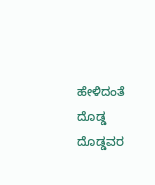ಹೇಳಿದಂತೆ ದೊಡ್ಡ ದೊಡ್ಡವರ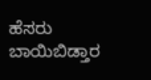ಹೆಸರು ಬಾಯಿಬಿಡ್ತಾರ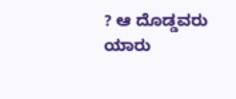? ಆ ದೊಡ್ಡವರು ಯಾರು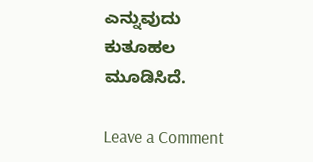ಎನ್ನುವುದು ಕುತೂಹಲ ಮೂಡಿಸಿದೆ.

Leave a Comment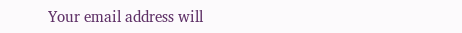Your email address will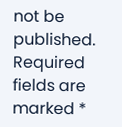not be published. Required fields are marked *